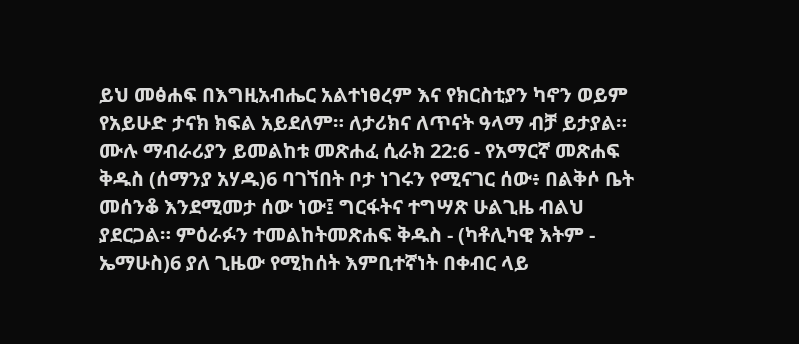ይህ መፅሐፍ በእግዚአብሔር አልተነፀረም እና የክርስቲያን ካኖን ወይም የአይሁድ ታናክ ክፍል አይደለም። ለታሪክና ለጥናት ዓላማ ብቻ ይታያል። ሙሉ ማብራሪያን ይመልከቱ መጽሐፈ ሲራክ 22:6 - የአማርኛ መጽሐፍ ቅዱስ (ሰማንያ አሃዱ)6 ባገኘበት ቦታ ነገሩን የሚናገር ሰው፥ በልቅሶ ቤት መሰንቆ እንደሚመታ ሰው ነው፤ ግርፋትና ተግሣጽ ሁልጊዜ ብልህ ያደርጋል። ምዕራፉን ተመልከትመጽሐፍ ቅዱስ - (ካቶሊካዊ እትም - ኤማሁስ)6 ያለ ጊዜው የሚከሰት እምቢተኛነት በቀብር ላይ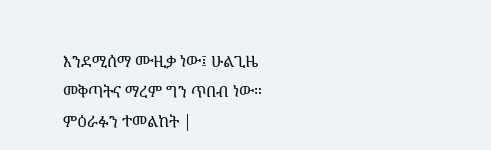እንደሚሰማ ሙዚቃ ነው፤ ሁልጊዜ መቅጣትና ማረም ግን ጥበብ ነው። ምዕራፉን ተመልከት |